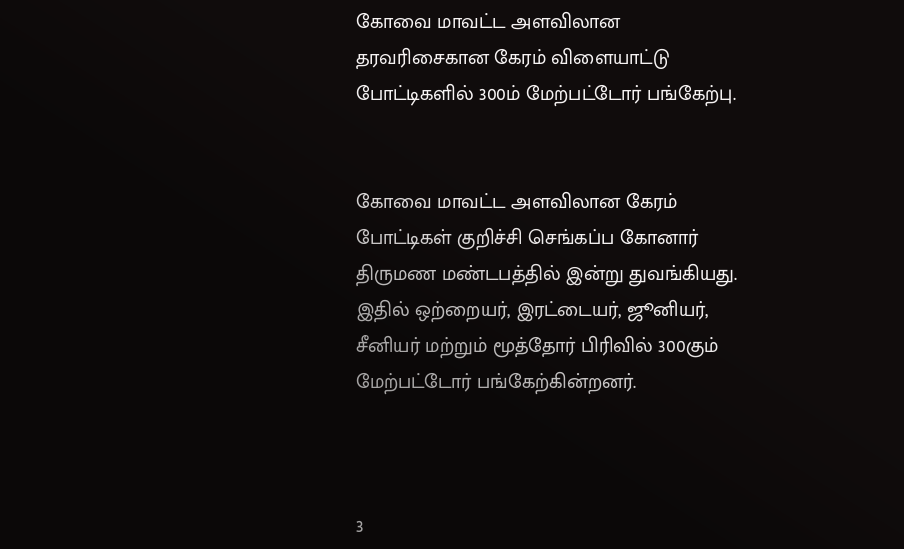கோவை மாவட்ட அளவிலான தரவரிசைகான கேரம் விளையாட்டு போட்டிகளில் 300ம் மேற்பட்டோர் பங்கேற்பு.


கோவை மாவட்ட அளவிலான கேரம் போட்டிகள் குறிச்சி செங்கப்ப கோனார் திருமண மண்டபத்தில் இன்று துவங்கியது. இதில் ஒற்றையர், இரட்டையர், ஜூனியர், சீனியர் மற்றும் மூத்தோர் பிரிவில் 300கும் மேற்பட்டோர் பங்கேற்கின்றனர்.



3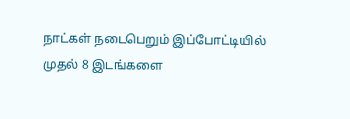நாட்கள் நடைபெறும் இப்போட்டியில் முதல் 8 இடங்களை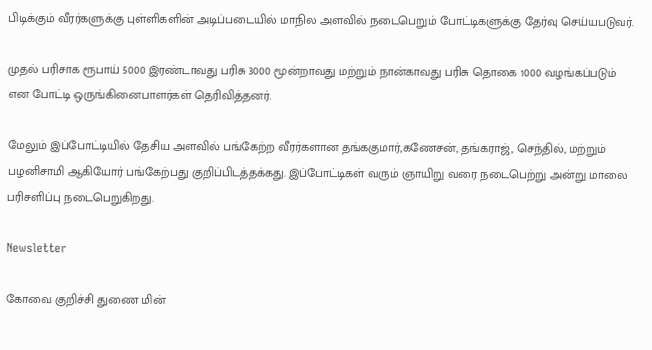பிடிக்கும் வீரர்களுக்கு புள்ளிகளின் அடிப்படையில் மாநில அளவில் நடைபெறும் போட்டிகளுக்கு தேர்வு செய்யபடுவர்.

முதல் பரிசாக ரூபாய் 5000 இரண்டாவது பரிசு 3000 மூன்றாவது மற்றும் நான்காவது பரிசு தொகை 1000 வழங்கப்படும் என போட்டி ஒருங்கினைபாளர்கள் தெரிவித்தனர்.

மேலும் இப்போட்டியில் தேசிய அளவில் பங்கேற்ற வீரர்களான தங்ககுமார்,கணேசன், தங்கராஜ், செந்தில், மற்றும் பழனிசாமி ஆகியோர் பங்கேற்பது குறிப்பிடத்தக்கது. இப்போட்டிகள் வரும் ஞாயிறு வரை நடைபெற்று அன்று மாலை பரிசளிப்பு நடைபெறுகிறது.

Newsletter

கோவை குறிச்சி துணை மின்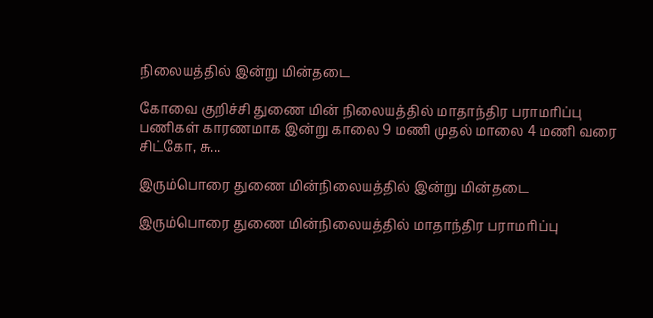நிலையத்தில் இன்று மின்தடை

கோவை குறிச்சி துணை மின் நிலையத்தில் மாதாந்திர பராமரிப்பு பணிகள் காரணமாக இன்று காலை 9 மணி முதல் மாலை 4 மணி வரை சிட்கோ, சு...

இரும்பொரை துணை மின்நிலையத்தில் இன்று மின்தடை

இரும்பொரை துணை மின்நிலையத்தில் மாதாந்திர பராமரிப்பு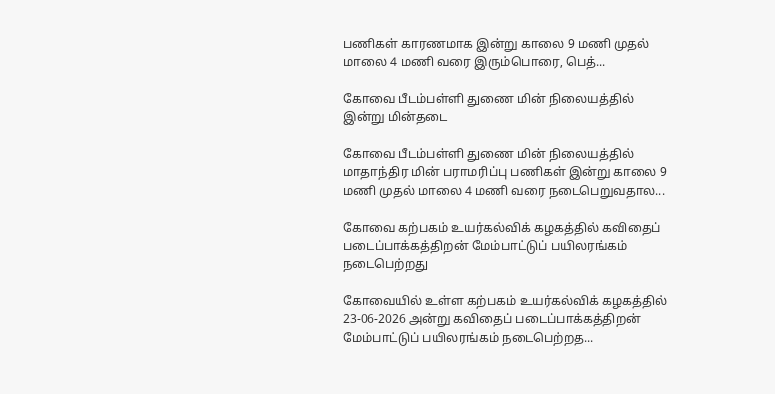பணிகள் காரணமாக இன்று காலை 9 மணி முதல் மாலை 4 மணி வரை இரும்பொரை, பெத்...

கோவை பீடம்பள்ளி துணை மின் நிலையத்தில் இன்று மின்தடை

கோவை பீடம்பள்ளி துணை மின் நிலையத்தில் மாதாந்திர மின் பராமரிப்பு பணிகள் இன்று காலை 9 மணி முதல் மாலை 4 மணி வரை நடைபெறுவதால...

கோவை கற்பகம் உயர்கல்விக் கழகத்தில் கவிதைப் படைப்பாக்கத்திறன் மேம்பாட்டுப் பயிலரங்கம் நடைபெற்றது

கோவையில் உள்ள கற்பகம் உயர்கல்விக் கழகத்தில் 23-06-2026 அன்று கவிதைப் படைப்பாக்கத்திறன் மேம்பாட்டுப் பயிலரங்கம் நடைபெற்றத...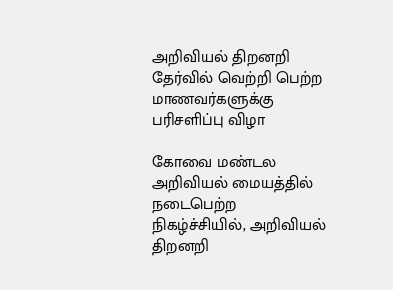அறிவியல் திறனறி தேர்வில் வெற்றி பெற்ற மாணவர்களுக்கு பரிசளிப்பு விழா

கோவை மண்டல அறிவியல் மையத்தில் நடைபெற்ற நிகழ்ச்சியில், அறிவியல் திறனறி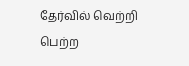தேர்வில் வெற்றி பெற்ற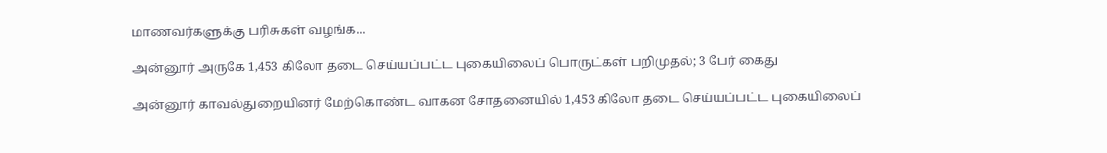மாணவர்களுக்கு பரிசுகள் வழங்க...

அன்னூர் அருகே 1,453 கிலோ தடை செய்யப்பட்ட புகையிலைப் பொருட்கள் பறிமுதல்; 3 பேர் கைது

அன்னூர் காவல்துறையினர் மேற்கொண்ட வாகன சோதனையில் 1,453 கிலோ தடை செய்யப்பட்ட புகையிலைப்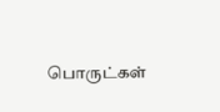பொருட்கள்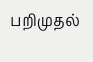பறிமுதல்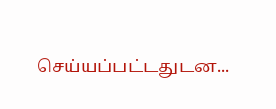செய்யப்பட்டதுடன...